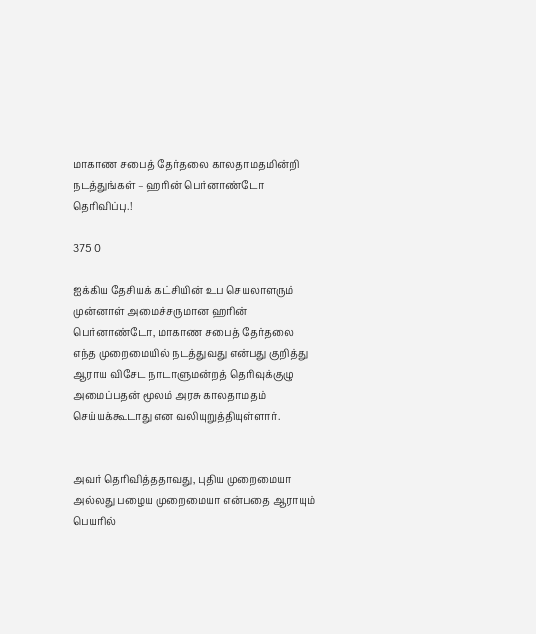மாகாண சபைத் தேர்தலை காலதாமதமின்றி நடத்துங்கள் – ஹரின் பெர்னாண்டோ தெரிவிப்பு.!

375 0

ஐக்கிய தேசியக் கட்சியின் உப செயலாளரும் முன்னாள் அமைச்சருமான ஹரின் பெர்னாண்டோ, மாகாண சபைத் தேர்தலை எந்த முறைமையில் நடத்துவது என்பது குறித்து ஆராய விசேட நாடாளுமன்றத் தெரிவுக்குழு அமைப்பதன் மூலம் அரசு காலதாமதம் செய்யக்கூடாது என வலியுறுத்தியுள்ளார்.


அவர் தெரிவித்ததாவது, புதிய முறைமையா அல்லது பழைய முறைமையா என்பதை ஆராயும் பெயரில்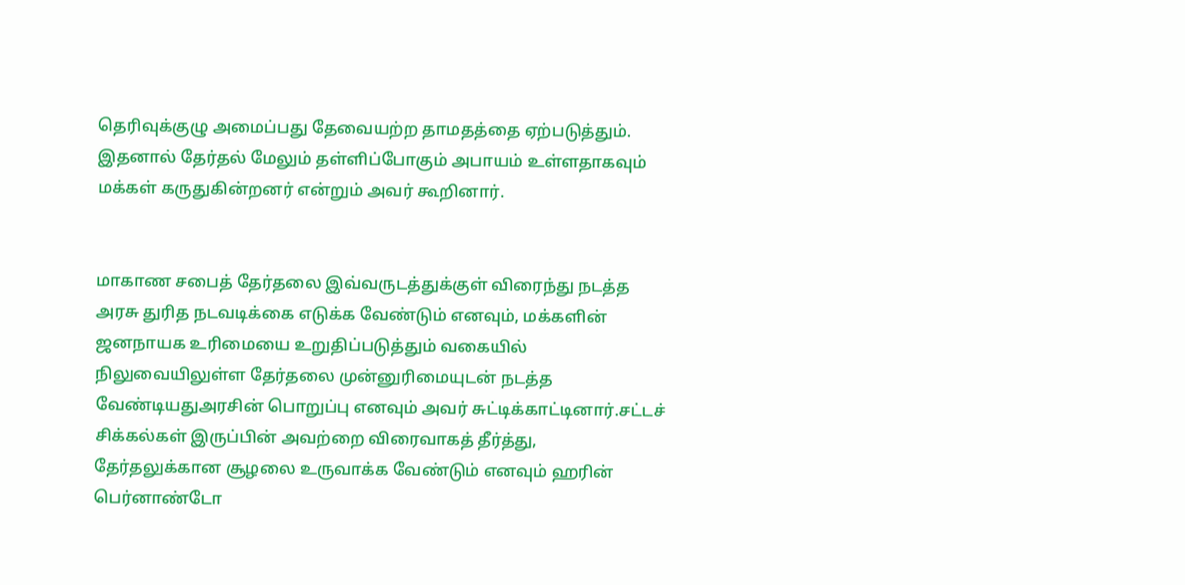தெரிவுக்குழு அமைப்பது தேவையற்ற தாமதத்தை ஏற்படுத்தும். இதனால் தேர்தல் மேலும் தள்ளிப்போகும் அபாயம் உள்ளதாகவும் மக்கள் கருதுகின்றனர் என்றும் அவர் கூறினார்.


மாகாண சபைத் தேர்தலை இவ்வருடத்துக்குள் விரைந்து நடத்த அரசு துரித நடவடிக்கை எடுக்க வேண்டும் எனவும், மக்களின் ஜனநாயக உரிமையை உறுதிப்படுத்தும் வகையில் நிலுவையிலுள்ள தேர்தலை முன்னுரிமையுடன் நடத்த வேண்டியதுஅரசின் பொறுப்பு எனவும் அவர் சுட்டிக்காட்டினார்.சட்டச் சிக்கல்கள் இருப்பின் அவற்றை விரைவாகத் தீர்த்து, தேர்தலுக்கான சூழலை உருவாக்க வேண்டும் எனவும் ஹரின் பெர்னாண்டோ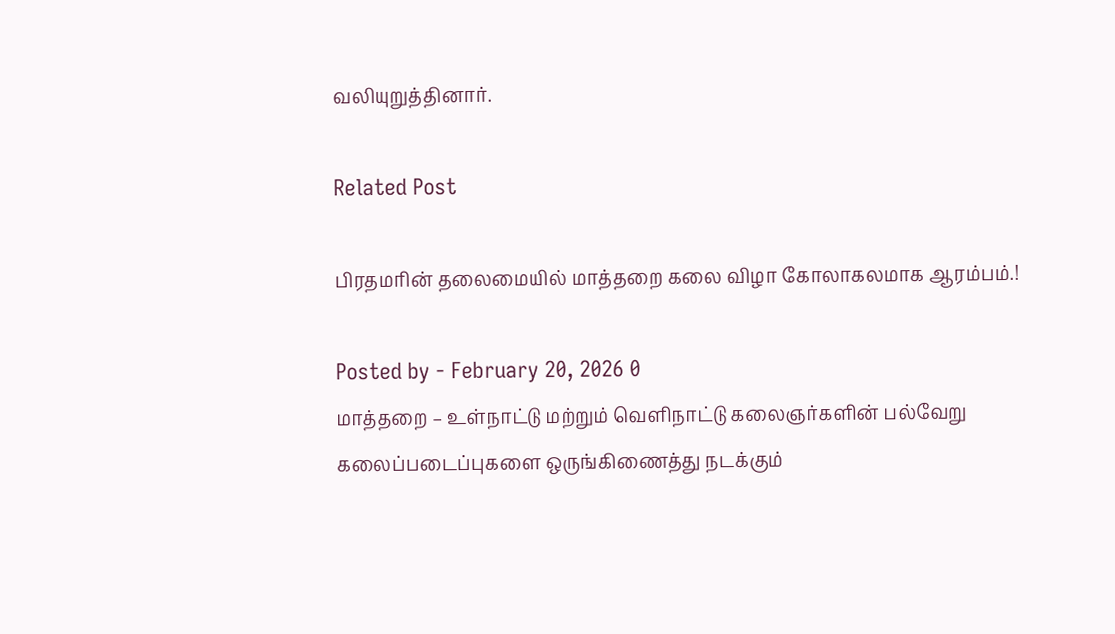வலியுறுத்தினார்.

Related Post

பிரதமரின் தலைமையில் மாத்தறை கலை விழா கோலாகலமாக ஆரம்பம்.!

Posted by - February 20, 2026 0
மாத்தறை – உள்நாட்டு மற்றும் வெளிநாட்டு கலைஞர்களின் பல்வேறு கலைப்படைப்புகளை ஒருங்கிணைத்து நடக்கும்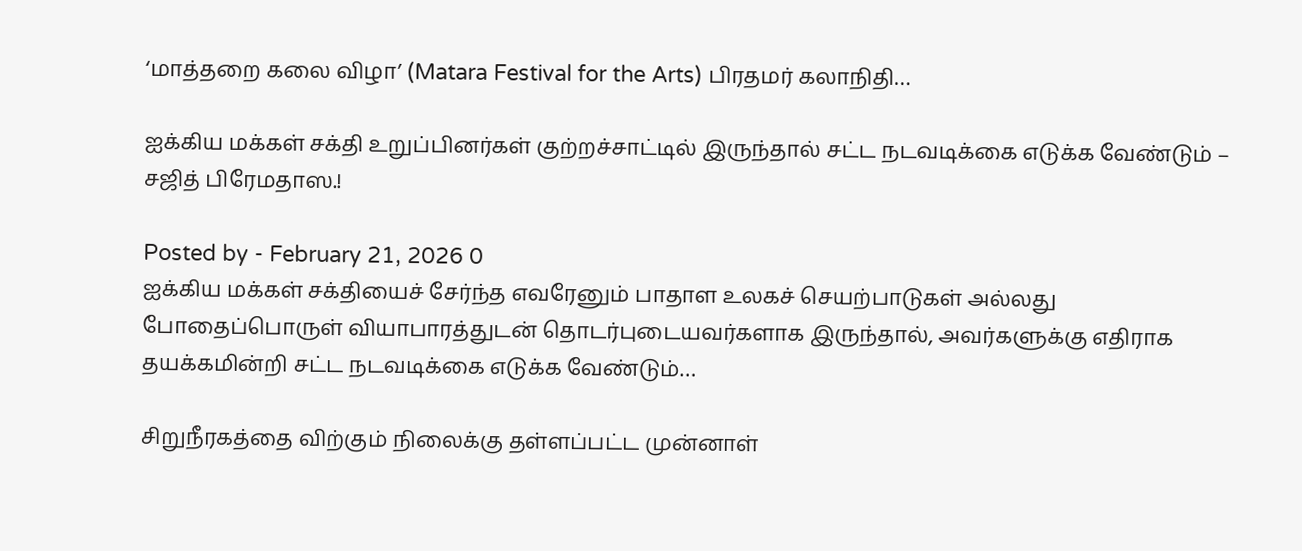‘மாத்தறை கலை விழா’ (Matara Festival for the Arts) பிரதமர் கலாநிதி…

ஐக்கிய மக்கள் சக்தி உறுப்பினர்கள் குற்றச்சாட்டில் இருந்தால் சட்ட நடவடிக்கை எடுக்க வேண்டும் – சஜித் பிரேமதாஸ.!

Posted by - February 21, 2026 0
ஐக்கிய மக்கள் சக்தியைச் சேர்ந்த எவரேனும் பாதாள உலகச் செயற்பாடுகள் அல்லது போதைப்பொருள் வியாபாரத்துடன் தொடர்புடையவர்களாக இருந்தால், அவர்களுக்கு எதிராக தயக்கமின்றி சட்ட நடவடிக்கை எடுக்க வேண்டும்…

சிறுநீரகத்தை விற்கும் நிலைக்கு தள்ளப்பட்ட முன்னாள்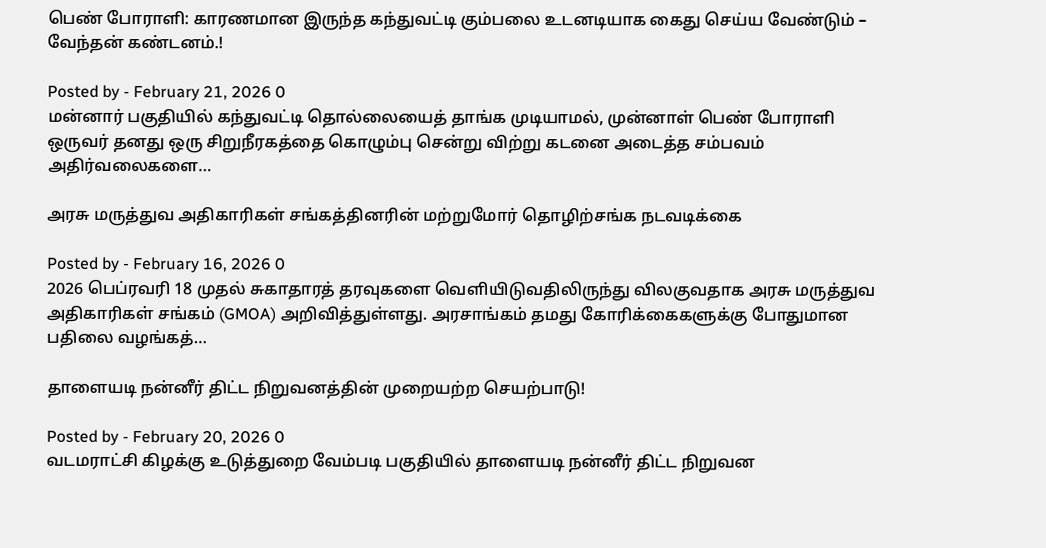பெண் போராளி: காரணமான இருந்த கந்துவட்டி கும்பலை உடனடியாக கைது செய்ய வேண்டும் – வேந்தன் கண்டனம்.!

Posted by - February 21, 2026 0
மன்னார் பகுதியில் கந்துவட்டி தொல்லையைத் தாங்க முடியாமல், முன்னாள் பெண் போராளி ஒருவர் தனது ஒரு சிறுநீரகத்தை கொழும்பு சென்று விற்று கடனை அடைத்த சம்பவம் அதிர்வலைகளை…

அரசு மருத்துவ அதிகாரிகள் சங்கத்தினரின் மற்றுமோர் தொழிற்சங்க நடவடிக்கை

Posted by - February 16, 2026 0
2026 பெப்ரவரி 18 முதல் சுகாதாரத் தரவுகளை வெளியிடுவதிலிருந்து விலகுவதாக அரசு மருத்துவ அதிகாரிகள் சங்கம் (GMOA) அறிவித்துள்ளது. அரசாங்கம் தமது கோரிக்கைகளுக்கு போதுமான பதிலை வழங்கத்…

தாளையடி நன்னீர் திட்ட நிறுவனத்தின் முறையற்ற செயற்பாடு!

Posted by - February 20, 2026 0
வடமராட்சி கிழக்கு உடுத்துறை வேம்படி பகுதியில் தாளையடி நன்னீர் திட்ட நிறுவன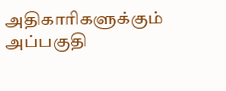அதிகாரிகளுக்கும் அப்பகுதி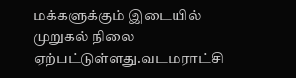மக்களுக்கும் இடையில் முறுகல் நிலை ஏற்பட்டுள்ளது.வடமராட்சி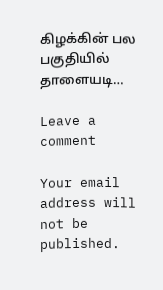கிழக்கின் பல பகுதியில் தாளையடி…

Leave a comment

Your email address will not be published.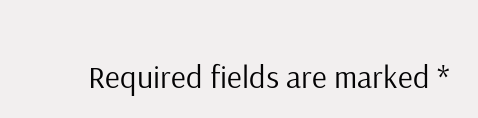Required fields are marked *